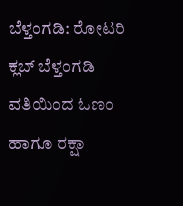ಬೆಳ್ತಂಗಡಿ: ರೋಟರಿ ಕ್ಲಬ್ ಬೆಳ್ತಂಗಡಿ ವತಿಯಿಂದ ಓಣಂ ಹಾಗೂ ರಕ್ಷಾ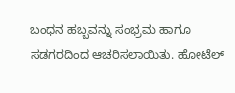ಬಂಧನ ಹಬ್ಬವನ್ನು ಸಂಭ್ರಮ ಹಾಗೂ ಸಡಗರದಿಂದ ಆಚರಿಸಲಾಯಿತು. ಹೋಟೆಲ್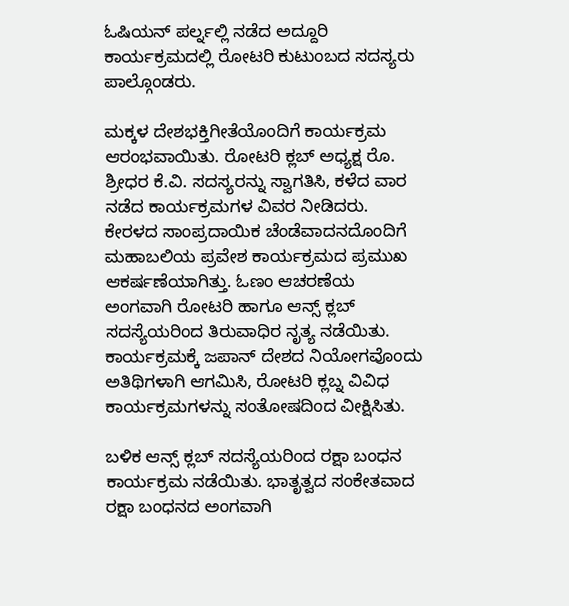ಓಷಿಯನ್ ಪರ್ಲ್ನಲ್ಲಿ ನಡೆದ ಅದ್ದೂರಿ ಕಾರ್ಯಕ್ರಮದಲ್ಲಿ ರೋಟರಿ ಕುಟುಂಬದ ಸದಸ್ಯರು ಪಾಲ್ಗೊಂಡರು.

ಮಕ್ಕಳ ದೇಶಭಕ್ತಿಗೀತೆಯೊಂದಿಗೆ ಕಾರ್ಯಕ್ರಮ ಆರಂಭವಾಯಿತು. ರೋಟರಿ ಕ್ಲಬ್ ಅಧ್ಯಕ್ಷ ರೊ. ಶ್ರೀಧರ ಕೆ.ವಿ. ಸದಸ್ಯರನ್ನು ಸ್ವಾಗತಿಸಿ, ಕಳೆದ ವಾರ ನಡೆದ ಕಾರ್ಯಕ್ರಮಗಳ ವಿವರ ನೀಡಿದರು.
ಕೇರಳದ ಸಾಂಪ್ರದಾಯಿಕ ಚೆಂಡೆವಾದನದೊಂದಿಗೆ ಮಹಾಬಲಿಯ ಪ್ರವೇಶ ಕಾರ್ಯಕ್ರಮದ ಪ್ರಮುಖ ಆಕರ್ಷಣೆಯಾಗಿತ್ತು. ಓಣಂ ಆಚರಣೆಯ ಅಂಗವಾಗಿ ರೋಟರಿ ಹಾಗೂ ಆನ್ಸ್ ಕ್ಲಬ್ ಸದಸ್ಯೆಯರಿಂದ ತಿರುವಾಧಿರ ನೃತ್ಯ ನಡೆಯಿತು. ಕಾರ್ಯಕ್ರಮಕ್ಕೆ ಜಪಾನ್ ದೇಶದ ನಿಯೋಗವೊಂದು ಅತಿಥಿಗಳಾಗಿ ಆಗಮಿಸಿ, ರೋಟರಿ ಕ್ಲಬ್ನ ವಿವಿಧ ಕಾರ್ಯಕ್ರಮಗಳನ್ನು ಸಂತೋಷದಿಂದ ವೀಕ್ಷಿಸಿತು.

ಬಳಿಕ ಆನ್ಸ್ ಕ್ಲಬ್ ಸದಸ್ಯೆಯರಿಂದ ರಕ್ಷಾ ಬಂಧನ ಕಾರ್ಯಕ್ರಮ ನಡೆಯಿತು. ಭಾತೃತ್ವದ ಸಂಕೇತವಾದ ರಕ್ಷಾ ಬಂಧನದ ಅಂಗವಾಗಿ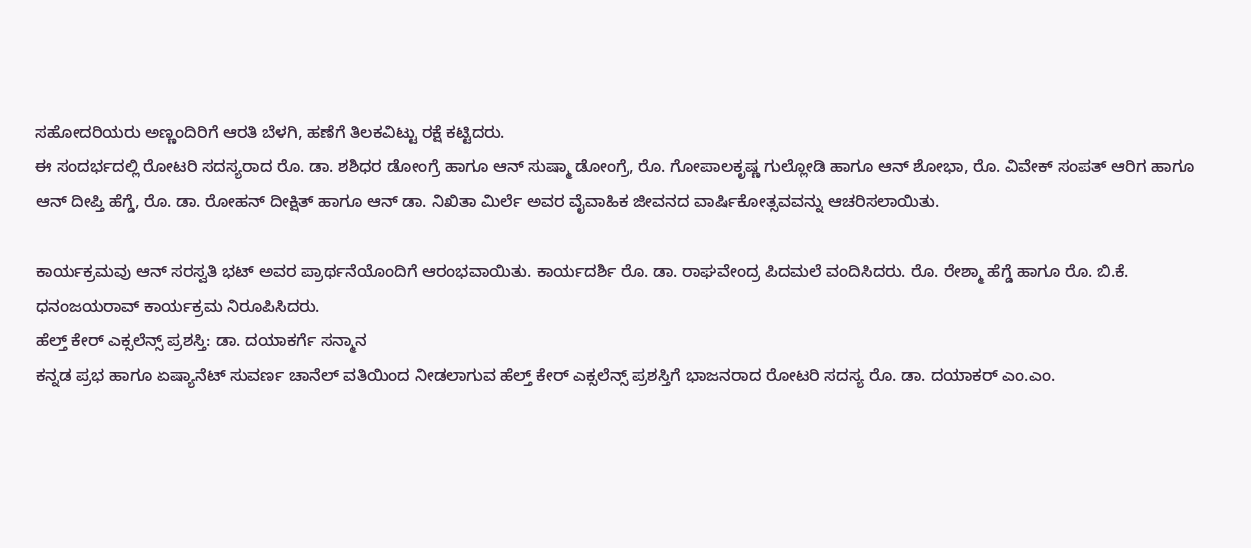ಸಹೋದರಿಯರು ಅಣ್ಣಂದಿರಿಗೆ ಆರತಿ ಬೆಳಗಿ, ಹಣೆಗೆ ತಿಲಕವಿಟ್ಟು ರಕ್ಷೆ ಕಟ್ಟಿದರು.
ಈ ಸಂದರ್ಭದಲ್ಲಿ ರೋಟರಿ ಸದಸ್ಯರಾದ ರೊ. ಡಾ. ಶಶಿಧರ ಡೋಂಗ್ರೆ ಹಾಗೂ ಆನ್ ಸುಷ್ಮಾ ಡೋಂಗ್ರೆ, ರೊ. ಗೋಪಾಲಕೃಷ್ಣ ಗುಲ್ಲೋಡಿ ಹಾಗೂ ಆನ್ ಶೋಭಾ, ರೊ. ವಿವೇಕ್ ಸಂಪತ್ ಆರಿಗ ಹಾಗೂ ಆನ್ ದೀಪ್ತಿ ಹೆಗ್ಡೆ, ರೊ. ಡಾ. ರೋಹನ್ ದೀಕ್ಷಿತ್ ಹಾಗೂ ಆನ್ ಡಾ. ನಿಖಿತಾ ಮಿರ್ಲೆ ಅವರ ವೈವಾಹಿಕ ಜೀವನದ ವಾರ್ಷಿಕೋತ್ಸವವನ್ನು ಆಚರಿಸಲಾಯಿತು.

ಕಾರ್ಯಕ್ರಮವು ಆನ್ ಸರಸ್ವತಿ ಭಟ್ ಅವರ ಪ್ರಾರ್ಥನೆಯೊಂದಿಗೆ ಆರಂಭವಾಯಿತು. ಕಾರ್ಯದರ್ಶಿ ರೊ. ಡಾ. ರಾಘವೇಂದ್ರ ಪಿದಮಲೆ ವಂದಿಸಿದರು. ರೊ. ರೇಶ್ಮಾ ಹೆಗ್ಡೆ ಹಾಗೂ ರೊ. ಬಿ.ಕೆ. ಧನಂಜಯರಾವ್ ಕಾರ್ಯಕ್ರಮ ನಿರೂಪಿಸಿದರು.
ಹೆಲ್ತ್ ಕೇರ್ ಎಕ್ಸಲೆನ್ಸ್ ಪ್ರಶಸ್ತಿ: ಡಾ. ದಯಾಕರ್ಗೆ ಸನ್ಮಾನ
ಕನ್ನಡ ಪ್ರಭ ಹಾಗೂ ಏಷ್ಯಾನೆಟ್ ಸುವರ್ಣ ಚಾನೆಲ್ ವತಿಯಿಂದ ನೀಡಲಾಗುವ ಹೆಲ್ತ್ ಕೇರ್ ಎಕ್ಸಲೆನ್ಸ್ ಪ್ರಶಸ್ತಿಗೆ ಭಾಜನರಾದ ರೋಟರಿ ಸದಸ್ಯ ರೊ. ಡಾ. ದಯಾಕರ್ ಎಂ.ಎಂ.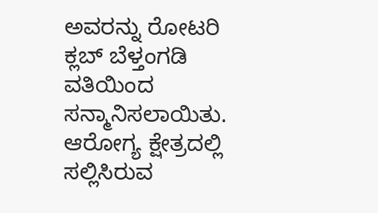ಅವರನ್ನು ರೋಟರಿ ಕ್ಲಬ್ ಬೆಳ್ತಂಗಡಿ ವತಿಯಿಂದ ಸನ್ಮಾನಿಸಲಾಯಿತು. ಆರೋಗ್ಯ ಕ್ಷೇತ್ರದಲ್ಲಿ ಸಲ್ಲಿಸಿರುವ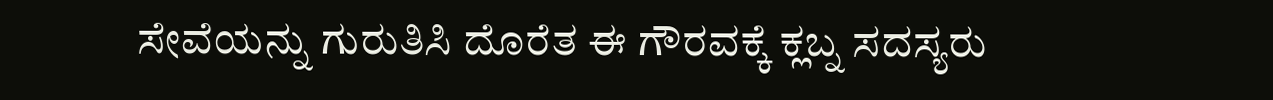ಸೇವೆಯನ್ನು ಗುರುತಿಸಿ ದೊರೆತ ಈ ಗೌರವಕ್ಕೆ ಕ್ಲಬ್ನ ಸದಸ್ಯರು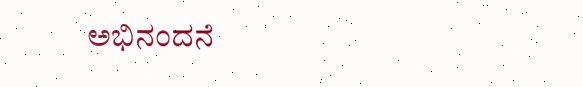ಅಭಿನಂದನೆ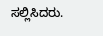ಸಲ್ಲಿಸಿದರು.